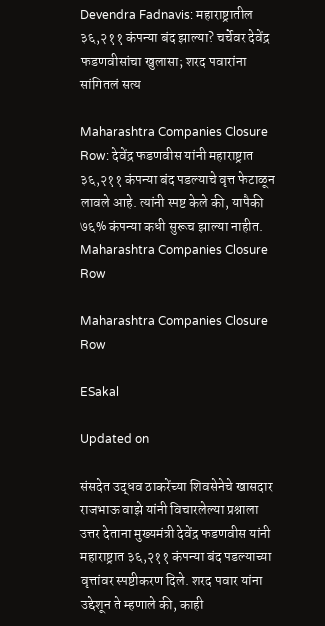Devendra Fadnavis: महाराष्ट्रातील ३६,२११ कंपन्या बंद झाल्या? चर्चेवर देवेंद्र फडणवीसांचा खुलासा; शरद पवारांना सांगितलं सत्य

Maharashtra Companies Closure Row: देवेंद्र फडणवीस यांनी महाराष्ट्रात ३६,२११ कंपन्या बंद पडल्याचे वृत्त फेटाळून लावले आहे. त्यांनी स्पष्ट केले की, यापैकी ७६% कंपन्या कधी सुरूच झाल्या नाहीत.
Maharashtra Companies Closure Row

Maharashtra Companies Closure Row

ESakal

Updated on

संसदेत उद्धव ठाकरेंच्या शिवसेनेचे खासदार राजभाऊ वाझे यांनी विचारलेल्या प्रश्नाला उत्तर देताना मुख्यमंत्री देवेंद्र फडणवीस यांनी महाराष्ट्रात ३६,२११ कंपन्या बंद पडल्याच्या वृत्तांवर स्पष्टीकरण दिले. शरद पवार यांना उद्देशून ते म्हणाले की, काही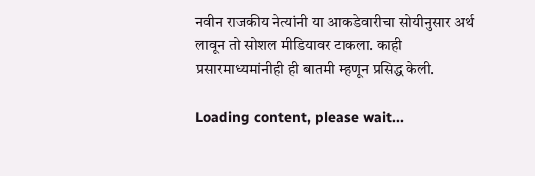नवीन राजकीय नेत्यांनी या आकडेवारीचा सोयीनुसार अर्थ लावून तो सोशल मीडियावर टाकला. काही प्रसारमाध्यमांनीही ही बातमी म्हणून प्रसिद्ध केली.

Loading content, please wait...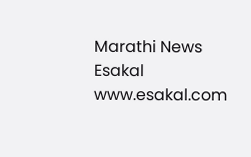Marathi News Esakal
www.esakal.com